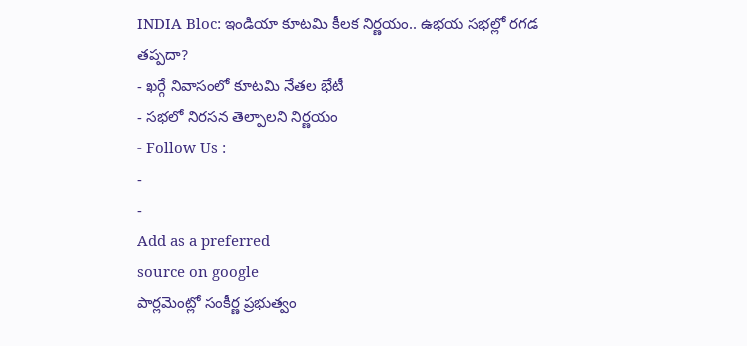INDIA Bloc: ఇండియా కూటమి కీలక నిర్ణయం.. ఉభయ సభల్లో రగడ తప్పదా?
- ఖర్గే నివాసంలో కూటమి నేతల భేటీ
- సభలో నిరసన తెల్పాలని నిర్ణయం
- Follow Us :
-
-
Add as a preferred
source on google
పార్లమెంట్లో సంకీర్ణ ప్రభుత్వం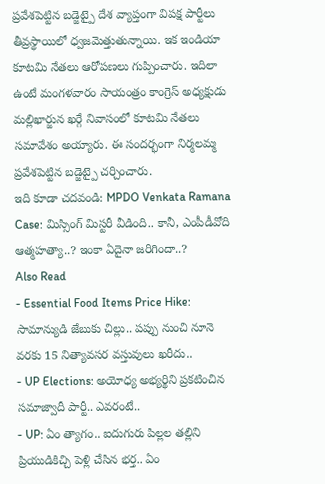ప్రవేశపెట్టిన బడ్జెట్పై దేశ వ్యాప్తంగా విపక్ష పార్టీలు తీవ్రస్థాయిలో ధ్వజమెత్తుతున్నాయి. ఇక ఇండియా కూటమి నేతలు ఆరోపణలు గుప్పించారు. ఇదిలా ఉంటే మంగళవారం సాయంత్రం కాంగ్రెస్ అధ్యక్షుడు మల్లిఖార్జున ఖర్గే నివాసంలో కూటమి నేతలు సమావేశం అయ్యారు. ఈ సందర్భంగా నిర్మలమ్మ ప్రవేశపెట్టిన బడ్జెట్పై చర్చించారు.
ఇది కూడా చదవండి: MPDO Venkata Ramana Case: మిస్సింగ్ మిస్టరీ వీడింది.. కానీ, ఎంపీడీవోది ఆత్మహత్యా..? ఇంకా ఏదైనా జరిగిందా..?
Also Read
- Essential Food Items Price Hike: సామాన్యుడి జేబుకు చిల్లు.. పప్పు నుంచి నూనె వరకు 15 నిత్యావసర వస్తువులు ఖరీదు..
- UP Elections: అయోధ్య అభ్యర్థిని ప్రకటించిన సమాజ్వాదీ పార్టీ.. ఎవరంటే..
- UP: ఏం త్యాగం.. ఐదుగురు పిల్లల తల్లిని ప్రియుడికిచ్చి పెళ్లి చేసిన భర్త.. ఏం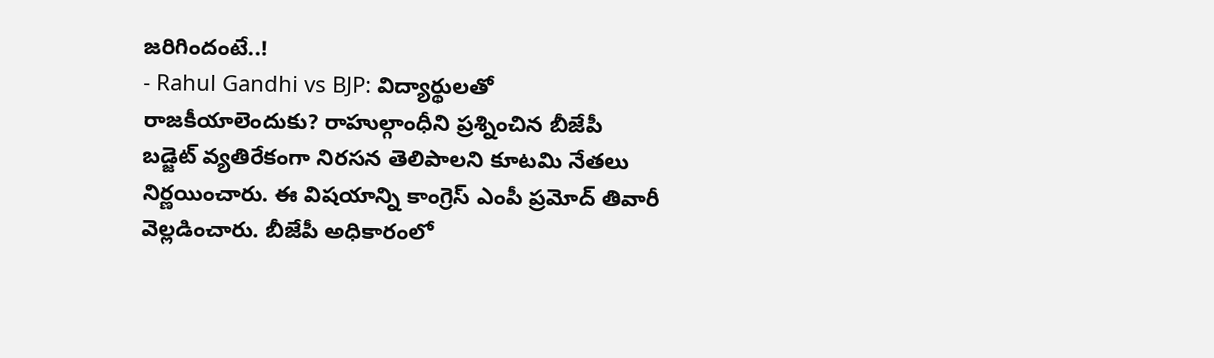జరిగిందంటే..!
- Rahul Gandhi vs BJP: విద్యార్థులతో రాజకీయాలెందుకు? రాహుల్గాంధీని ప్రశ్నించిన బీజేపీ
బడ్జెట్ వ్యతిరేకంగా నిరసన తెలిపాలని కూటమి నేతలు నిర్ణయించారు. ఈ విషయాన్ని కాంగ్రెస్ ఎంపీ ప్రమోద్ తివారీ వెల్లడించారు. బీజేపీ అధికారంలో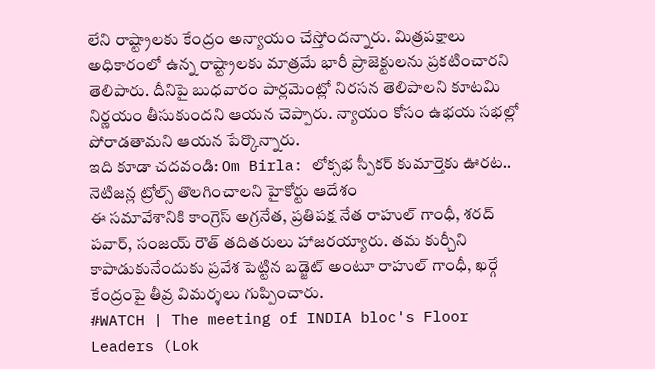లేని రాష్ట్రాలకు కేంద్రం అన్యాయం చేస్తోందన్నారు. మిత్రపక్షాలు అధికారంలో ఉన్న రాష్ట్రాలకు మాత్రమే భారీ ప్రాజెక్టులను ప్రకటించారని తెలిపారు. దీనిపై బుధవారం పార్లమెంట్లో నిరసన తెలిపాలని కూటమి నిర్ణయం తీసుకుందని ఆయన చెప్పారు. న్యాయం కోసం ఉభయ సభల్లో పోరాడతామని ఆయన పేర్కొన్నారు.
ఇది కూడా చదవండి: Om Birla: లోక్సభ స్పీకర్ కుమార్తెకు ఊరట.. నెటిజన్ల ట్రోల్స్ తొలగించాలని హైకోర్టు ఆదేశం
ఈ సమావేశానికి కాంగ్రెస్ అగ్రనేత, ప్రతిపక్ష నేత రాహుల్ గాంధీ, శరద్ పవార్, సంజయ్ రౌత్ తదితరులు హాజరయ్యారు. తమ కుర్చీని కాపాడుకునేందుకు ప్రవేశ పెట్టిన బడ్జెట్ అంటూ రాహుల్ గాంధీ, ఖర్గే కేంద్రంపై తీవ్ర విమర్శలు గుప్పించారు.
#WATCH | The meeting of INDIA bloc's Floor Leaders (Lok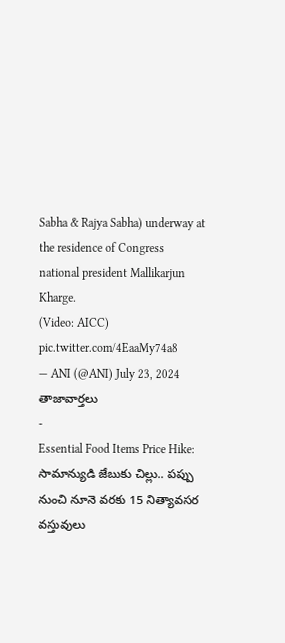Sabha & Rajya Sabha) underway at the residence of Congress national president Mallikarjun Kharge.
(Video: AICC) pic.twitter.com/4EaaMy74a8
— ANI (@ANI) July 23, 2024
తాజావార్తలు
-
Essential Food Items Price Hike: సామాన్యుడి జేబుకు చిల్లు.. పప్పు నుంచి నూనె వరకు 15 నిత్యావసర వస్తువులు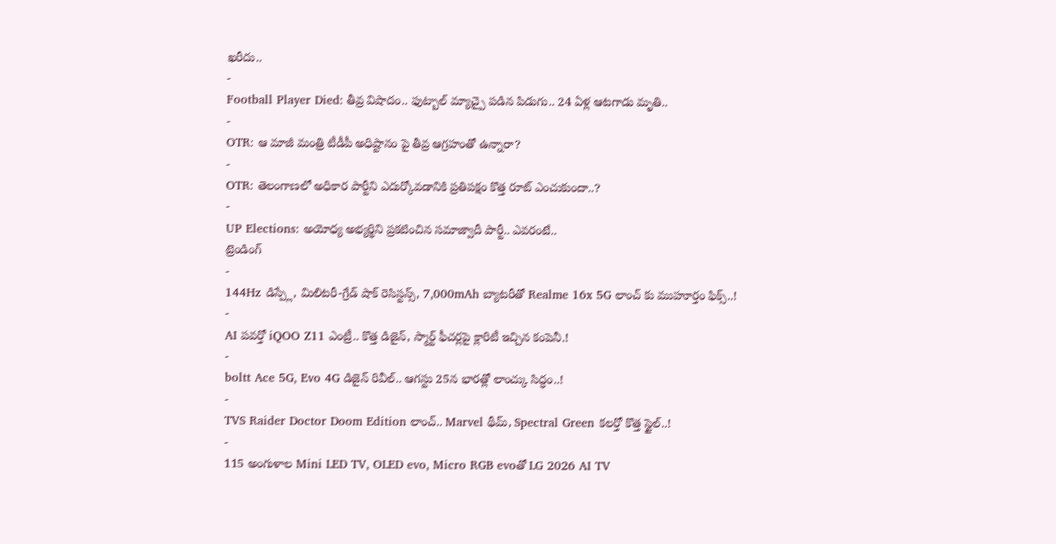ఖరీదు..
-
Football Player Died: తీవ్ర విషాదం.. ఫుట్బాల్ మ్యాచ్పై పడిన పిడుగు.. 24 ఏళ్ల ఆటగాడు మృతి..
-
OTR: ఆ మాజీ మంత్రి టీడీపీ అధిష్టానం పై తీవ్ర ఆగ్రహంతో ఉన్నారా?
-
OTR: తెలంగాణలో అధికార పార్టీని ఎదుర్కోవడానికి ప్రతిపక్షం కొత్త రూట్ ఎంచుకుందా..?
-
UP Elections: అయోధ్య అభ్యర్థిని ప్రకటించిన సమాజ్వాదీ పార్టీ.. ఎవరంటే..
ట్రెండింగ్
-
144Hz డిస్ప్లే, మిలిటరీ-గ్రేడ్ షాక్ రెసిస్టన్స్, 7,000mAh బ్యాటరీతో Realme 16x 5G లాంచ్ కు ముహూర్తం ఫిక్స్..!
-
AI పవర్తో iQOO Z11 ఎంట్రీ.. కొత్త డిజైన్, స్మార్ట్ ఫీచర్లపై క్లారిటీ ఇచ్చిన కంపెనీ.!
-
boltt Ace 5G, Evo 4G డిజైన్ రివీల్.. ఆగస్టు 25న భారత్లో లాంచ్కు సిద్ధం..!
-
TVS Raider Doctor Doom Edition లాంచ్.. Marvel థీమ్, Spectral Green కలర్తో కొత్త స్టైల్..!
-
115 అంగుళాల Mini LED TV, OLED evo, Micro RGB evoతో LG 2026 AI TV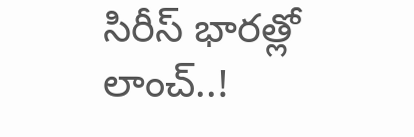సిరీస్ భారత్లో లాంచ్..!